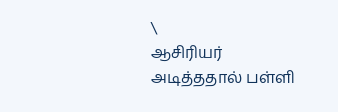\
ஆசிரியர் அடித்ததால் பள்ளி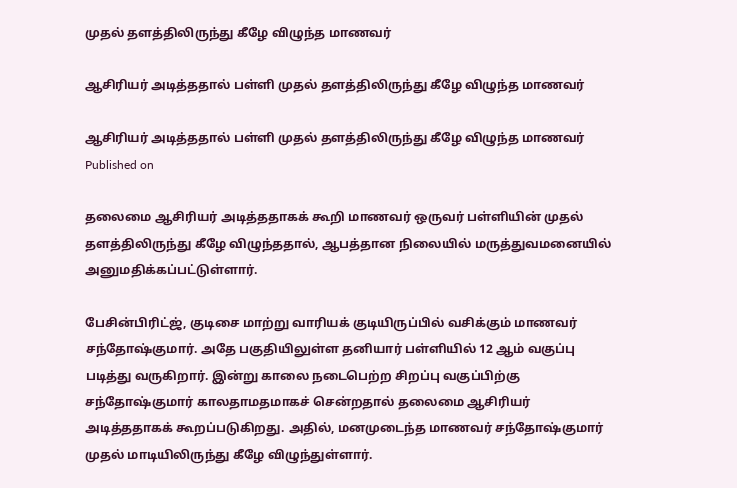முதல் தளத்திலிருந்து கீழே விழுந்த மாணவர்

ஆசிரியர் அடித்ததால் பள்ளி முதல் தளத்திலிருந்து கீழே விழுந்த மாணவர்

ஆசிரியர் அடித்ததால் பள்ளி முதல் தளத்திலிருந்து கீழே விழுந்த மாணவர்
Published on

தலைமை ஆசிரியர் அடித்ததாகக் கூறி மாணவர் ஒருவர் பள்ளியின் முதல் தளத்திலிருந்து கீழே விழுந்ததால், ஆபத்தான நிலையில் மருத்துவமனையில் அனுமதிக்கப்பட்டுள்ளார்.

பேசின்பிரிட்ஜ், குடிசை மாற்று வாரியக் குடியிருப்பில் வசிக்கும்‌ மாணவர் சந்தோஷ்குமார். அதே பகுதியிலுள்ள தனியார் பள்ளியில் 12 ஆம் வகுப்பு படித்து வருகிறார். இன்று காலை நடைபெற்ற சிறப்பு வகுப்பிற்கு சந்தோஷ்குமார் காலதாமதமாகச் சென்றதால் தலைமை ஆசிரியர் அடித்ததாகக் கூறப்படுகிறது. அதில், மனமுடைந்த மாணவர் சந்தோஷ்குமார் முதல் மாடியிலிருந்து கீழே விழுந்துள்ளார்.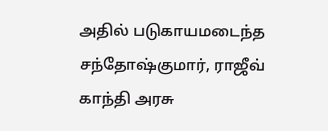அதில் படுகாயமடைந்த சந்தோஷ்குமார், ராஜீவ் காந்தி அரசு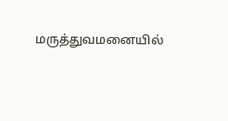மருத்துவமனையில்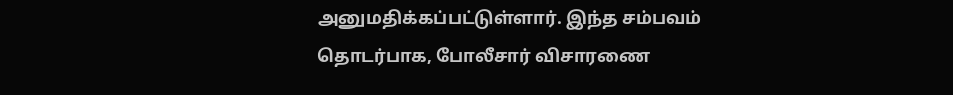அனுமதிக்கப்பட்டுள்‌ளார். இந்த சம்பவம் தொடர்பாக, போலீசார் விசாரணை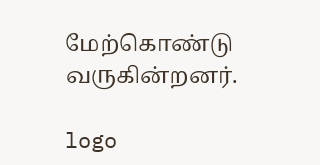மேற்கொண்டு வருகின்றனர்.

logo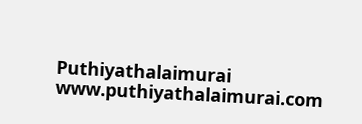Puthiyathalaimurai
www.puthiyathalaimurai.com